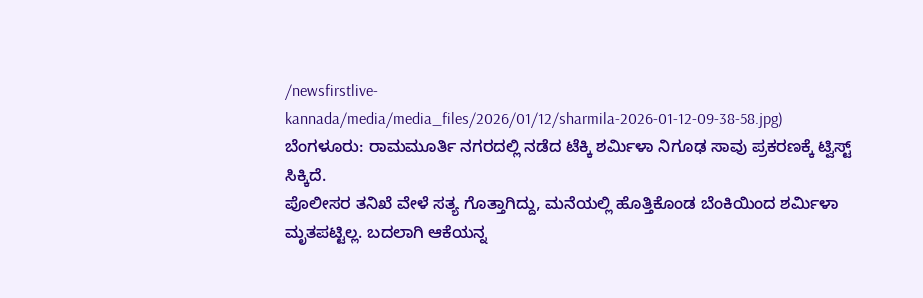/newsfirstlive-kannada/media/media_files/2026/01/12/sharmila-2026-01-12-09-38-58.jpg)
ಬೆಂಗಳೂರು: ರಾಮಮೂರ್ತಿ ನಗರದಲ್ಲಿ ನಡೆದ ಟೆಕ್ಕಿ ಶರ್ಮಿಳಾ ನಿಗೂಢ ಸಾವು ಪ್ರಕರಣಕ್ಕೆ ಟ್ವಿಸ್ಟ್ ಸಿಕ್ಕಿದೆ.
ಪೊಲೀಸರ ತನಿಖೆ ವೇಳೆ ಸತ್ಯ ಗೊತ್ತಾಗಿದ್ದು, ಮನೆಯಲ್ಲಿ ಹೊತ್ತಿಕೊಂಡ ಬೆಂಕಿಯಿಂದ ಶರ್ಮಿಳಾ ಮೃತಪಟ್ಟಿಲ್ಲ. ಬದಲಾಗಿ ಆಕೆಯನ್ನ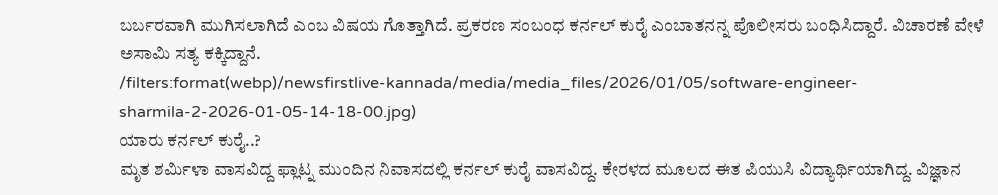ಬರ್ಬರವಾಗಿ ಮುಗಿಸಲಾಗಿದೆ ಎಂಬ ವಿಷಯ ಗೊತ್ತಾಗಿದೆ. ಪ್ರಕರಣ ಸಂಬಂಧ ಕರ್ನಲ್ ಕುರೈ ಎಂಬಾತನನ್ನ ಪೊಲೀಸರು ಬಂಧಿಸಿದ್ದಾರೆ. ವಿಚಾರಣೆ ವೇಳೆ ಅಸಾಮಿ ಸತ್ಯ ಕಕ್ಕಿದ್ದಾನೆ.
/filters:format(webp)/newsfirstlive-kannada/media/media_files/2026/01/05/software-engineer-sharmila-2-2026-01-05-14-18-00.jpg)
ಯಾರು ಕರ್ನಲ್ ಕುರೈ..?
ಮೃತ ಶರ್ಮಿಳಾ ವಾಸವಿದ್ದ ಫ್ಲಾಟ್ನ ಮುಂದಿನ ನಿವಾಸದಲ್ಲಿ ಕರ್ನಲ್ ಕುರೈ ವಾಸವಿದ್ದ. ಕೇರಳದ ಮೂಲದ ಈತ ಪಿಯುಸಿ ವಿದ್ಯಾರ್ಥಿಯಾಗಿದ್ದ. ವಿಜ್ಞಾನ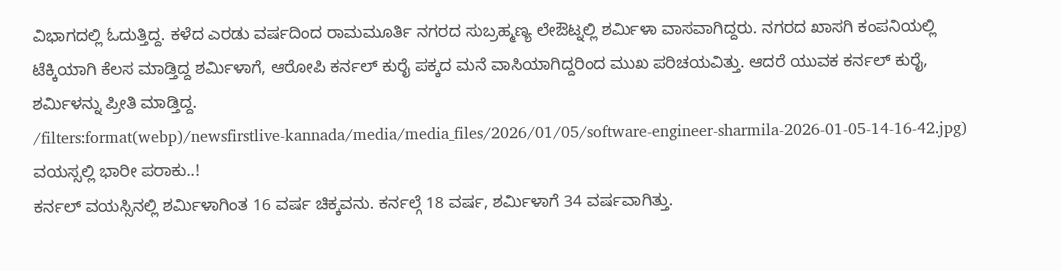ವಿಭಾಗದಲ್ಲಿ ಓದುತ್ತಿದ್ದ. ಕಳೆದ ಎರಡು ವರ್ಷದಿಂದ ರಾಮಮೂರ್ತಿ ನಗರದ ಸುಬ್ರಹ್ಮಣ್ಯ ಲೇಔಟ್ನಲ್ಲಿ ಶರ್ಮಿಳಾ ವಾಸವಾಗಿದ್ದರು. ನಗರದ ಖಾಸಗಿ ಕಂಪನಿಯಲ್ಲಿ ಟೆಕ್ಕಿಯಾಗಿ ಕೆಲಸ ಮಾಡ್ತಿದ್ದ ಶರ್ಮಿಳಾಗೆ, ಆರೋಪಿ ಕರ್ನಲ್ ಕುರೈ ಪಕ್ಕದ ಮನೆ ವಾಸಿಯಾಗಿದ್ದರಿಂದ ಮುಖ ಪರಿಚಯವಿತ್ತು. ಆದರೆ ಯುವಕ ಕರ್ನಲ್ ಕುರೈ, ಶರ್ಮಿಳನ್ನು ಪ್ರೀತಿ ಮಾಡ್ತಿದ್ದ.
/filters:format(webp)/newsfirstlive-kannada/media/media_files/2026/01/05/software-engineer-sharmila-2026-01-05-14-16-42.jpg)
ವಯಸ್ಸಲ್ಲಿ ಭಾರೀ ಪರಾಕು..!
ಕರ್ನಲ್ ವಯಸ್ಸಿನಲ್ಲಿ ಶರ್ಮಿಳಾಗಿಂತ 16 ವರ್ಷ ಚಿಕ್ಕವನು. ಕರ್ನಲ್ಗೆ 18 ವರ್ಷ, ಶರ್ಮಿಳಾಗೆ 34 ವರ್ಷವಾಗಿತ್ತು.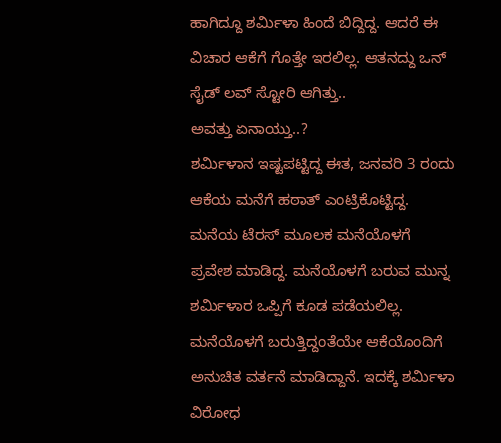ಹಾಗಿದ್ದೂ ಶರ್ಮಿಳಾ ಹಿಂದೆ ಬಿದ್ದಿದ್ದ. ಆದರೆ ಈ ವಿಚಾರ ಆಕೆಗೆ ಗೊತ್ತೇ ಇರಲಿಲ್ಲ. ಆತನದ್ದು ಒನ್ ಸೈಡ್ ಲವ್ ಸ್ಟೋರಿ ಆಗಿತ್ತು..
ಅವತ್ತು ಏನಾಯ್ತು..?
ಶರ್ಮಿಳಾನ ಇಷ್ಟಪಟ್ಟಿದ್ದ ಈತ, ಜನವರಿ 3 ರಂದು ಆಕೆಯ ಮನೆಗೆ ಹಠಾತ್ ಎಂಟ್ರಿಕೊಟ್ಟಿದ್ದ. ಮನೆಯ ಟೆರಸ್ ಮೂಲಕ ಮನೆಯೊಳಗೆ ಪ್ರವೇಶ ಮಾಡಿದ್ದ. ಮನೆಯೊಳಗೆ ಬರುವ ಮುನ್ನ ಶರ್ಮಿಳಾರ ಒಪ್ಪಿಗೆ ಕೂಡ ಪಡೆಯಲಿಲ್ಲ. ಮನೆಯೊಳಗೆ ಬರುತ್ತಿದ್ದಂತೆಯೇ ಆಕೆಯೊಂದಿಗೆ ಅನುಚಿತ ವರ್ತನೆ ಮಾಡಿದ್ದಾನೆ. ಇದಕ್ಕೆ ಶರ್ಮಿಳಾ ವಿರೋಧ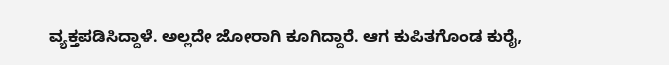ವ್ಯಕ್ತಪಡಿಸಿದ್ದಾಳೆ. ಅಲ್ಲದೇ ಜೋರಾಗಿ ಕೂಗಿದ್ದಾರೆ. ಆಗ ಕುಪಿತಗೊಂಡ ಕುರೈ,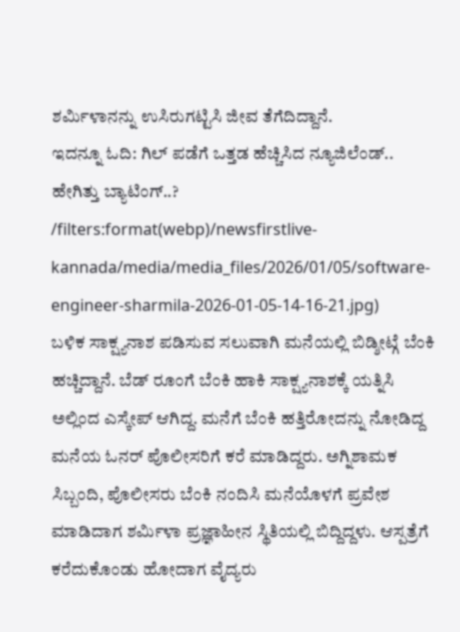ಶರ್ಮಿಳಾನನ್ನು ಉಸಿರುಗಟ್ಟಿಸಿ ಜೀವ ತೆಗೆದಿದ್ದಾನೆ.
ಇದನ್ನೂ ಓದಿ: ಗಿಲ್ ಪಡೆಗೆ ಒತ್ತಡ ಹೆಚ್ಚಿಸಿದ ನ್ಯೂಜಿಲೆಂಡ್.. ಹೇಗಿತ್ತು ಬ್ಯಾಟಿಂಗ್..?
/filters:format(webp)/newsfirstlive-kannada/media/media_files/2026/01/05/software-engineer-sharmila-2026-01-05-14-16-21.jpg)
ಬಳಿಕ ಸಾಕ್ಷ್ಯನಾಶ ಪಡಿಸುವ ಸಲುವಾಗಿ ಮನೆಯಲ್ಲಿ ಬಿಡ್ಶೀಟ್ಗೆ ಬೆಂಕಿ ಹಚ್ಚಿದ್ದಾನೆ. ಬೆಡ್ ರೂಂಗೆ ಬೆಂಕಿ ಹಾಕಿ ಸಾಕ್ಷ್ಯನಾಶಕ್ಕೆ ಯತ್ನಿಸಿ ಅಲ್ಲಿಂದ ಎಸ್ಕೇಪ್ ಆಗಿದ್ದ. ಮನೆಗೆ ಬೆಂಕಿ ಹತ್ತಿರೋದನ್ನು ನೋಡಿದ್ದ ಮನೆಯ ಓನರ್ ಪೊಲೀಸರಿಗೆ ಕರೆ ಮಾಡಿದ್ದರು. ಅಗ್ನಿಶಾಮಕ ಸಿಬ್ಬಂದಿ, ಪೊಲೀಸರು ಬೆಂಕಿ ನಂದಿಸಿ ಮನೆಯೊಳಗೆ ಪ್ರವೇಶ ಮಾಡಿದಾಗ ಶರ್ಮಿಳಾ ಪ್ರಜ್ಞಾಹೀನ ಸ್ಥಿತಿಯಲ್ಲಿ ಬಿದ್ದಿದ್ದಳು. ಆಸ್ಪತ್ರೆಗೆ ಕರೆದುಕೊಂಡು ಹೋದಾಗ ವೈದ್ಯರು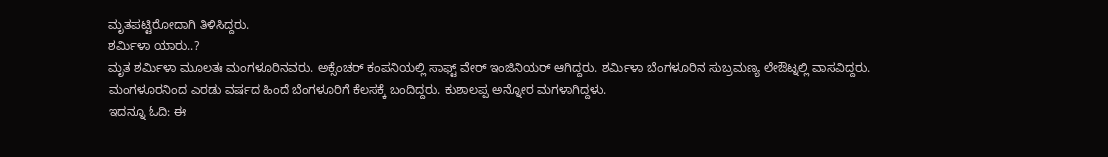ಮೃತಪಟ್ಟಿರೋದಾಗಿ ತಿಳಿಸಿದ್ದರು.
ಶರ್ಮಿಳಾ ಯಾರು..?
ಮೃತ ಶರ್ಮಿಳಾ ಮೂಲತಃ ಮಂಗಳೂರಿನವರು. ಅಕ್ಸೆಂಚರ್ ಕಂಪನಿಯಲ್ಲಿ ಸಾಫ್ಟ್ ವೇರ್ ಇಂಜಿನಿಯರ್ ಆಗಿದ್ದರು. ಶರ್ಮಿಳಾ ಬೆಂಗಳೂರಿನ ಸುಬ್ರಮಣ್ಯ ಲೇಔಟ್ನಲ್ಲಿ ವಾಸವಿದ್ದರು. ಮಂಗಳೂರನಿಂದ ಎರಡು ವರ್ಷದ ಹಿಂದೆ ಬೆಂಗಳೂರಿಗೆ ಕೆಲಸಕ್ಕೆ ಬಂದಿದ್ದರು. ಕುಶಾಲಪ್ಪ ಅನ್ನೋರ ಮಗಳಾಗಿದ್ದಳು.
ಇದನ್ನೂ ಓದಿ: ಈ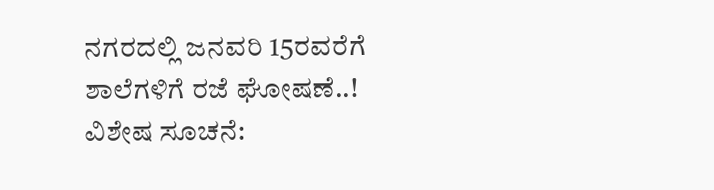ನಗರದಲ್ಲಿ ಜನವರಿ 15ರವರೆಗೆ ಶಾಲೆಗಳಿಗೆ ರಜೆ ಘೋಷಣೆ..!
ವಿಶೇಷ ಸೂಚನೆ: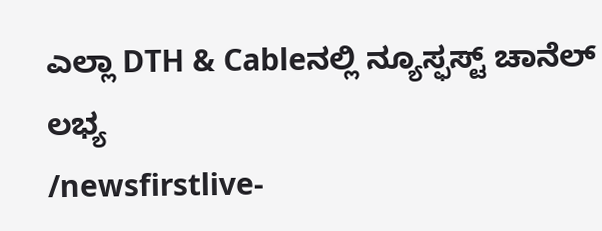ಎಲ್ಲಾ DTH & Cableನಲ್ಲಿ ನ್ಯೂಸ್ಫಸ್ಟ್ ಚಾನೆಲ್ ಲಭ್ಯ
/newsfirstlive-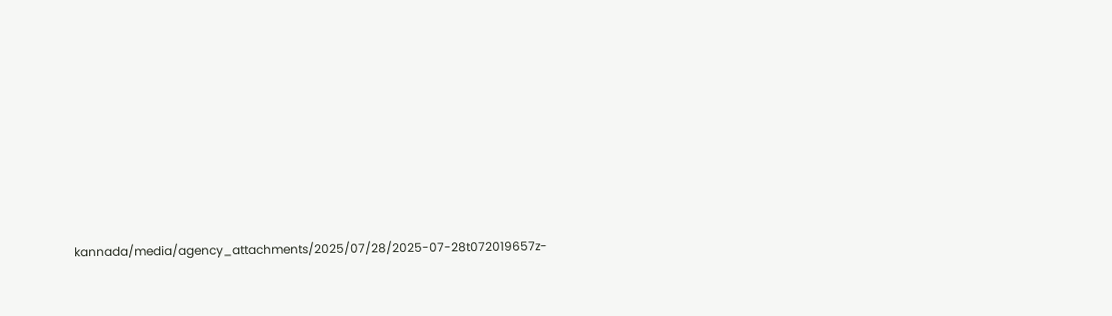kannada/media/agency_attachments/2025/07/28/2025-07-28t072019657z-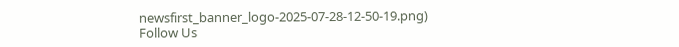newsfirst_banner_logo-2025-07-28-12-50-19.png)
Follow Us